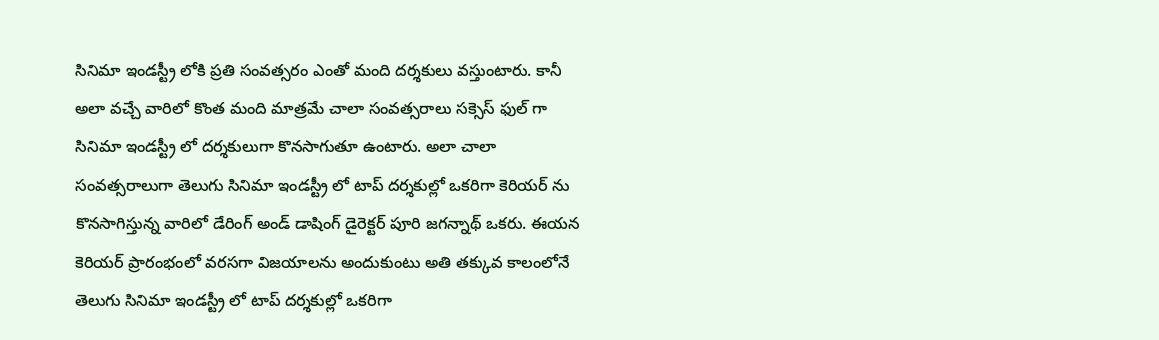సినిమా ఇండస్ట్రీ లోకి ప్రతి సంవత్సరం ఎంతో మంది దర్శకులు వస్తుంటారు. కానీ అలా వచ్చే వారిలో కొంత మంది మాత్రమే చాలా సంవత్సరాలు సక్సెస్ ఫుల్ గా సినిమా ఇండస్ట్రీ లో దర్శకులుగా కొనసాగుతూ ఉంటారు. అలా చాలా సంవత్సరాలుగా తెలుగు సినిమా ఇండస్ట్రీ లో టాప్ దర్శకుల్లో ఒకరిగా కెరియర్ ను కొనసాగిస్తున్న వారిలో డేరింగ్ అండ్ డాషింగ్ డైరెక్టర్ పూరి జగన్నాథ్ ఒకరు. ఈయన కెరియర్ ప్రారంభంలో వరసగా విజయాలను అందుకుంటు అతి తక్కువ కాలంలోనే తెలుగు సినిమా ఇండస్ట్రీ లో టాప్ దర్శకుల్లో ఒకరిగా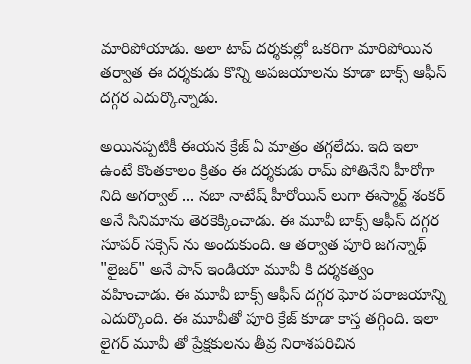మారిపోయాడు. అలా టాప్ దర్శకుల్లో ఒకరిగా మారిపోయిన తర్వాత ఈ దర్శకుడు కొన్ని అపజయాలను కూడా బాక్స్ ఆఫీస్ దగ్గర ఎదుర్కొన్నాడు.

అయినప్పటికీ ఈయన క్రేజ్ ఏ మాత్రం తగ్గలేదు. ఇది ఇలా ఉంటే కొంతకాలం క్రితం ఈ దర్శకుడు రామ్ పోతినేని హీరోగా నిది అగర్వాల్ ... నబా నాటేష్ హీరోయిన్ లుగా ఈస్మార్ట్ శంకర్ అనే సినిమాను తెరకెక్కించాడు. ఈ మూవీ బాక్స్ ఆఫీస్ దగ్గర సూపర్ సక్సెస్ ను అందుకుంది. ఆ తర్వాత పూరి జగన్నాథ్ "లైజర్" అనే పాన్ ఇండియా మూవీ కి దర్శకత్వం వహించాడు. ఈ మూవీ బాక్స్ ఆఫీస్ దగ్గర ఘోర పరాజయాన్ని ఎదుర్కొంది. ఈ మూవీతో పూరి క్రేజ్ కూడా కాస్త తగ్గింది. ఇలా లైగర్ మూవీ తో ప్రేక్షకులను తీవ్ర నిరాశపరిచిన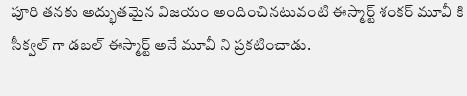పూరి తనకు అద్భుతమైన విజయం అందించినటువంటి ఈస్మార్ట్ శంకర్ మూవీ కి సీక్వల్ గా డబల్ ఈస్మార్ట్ అనే మూవీ ని ప్రకటించాడు.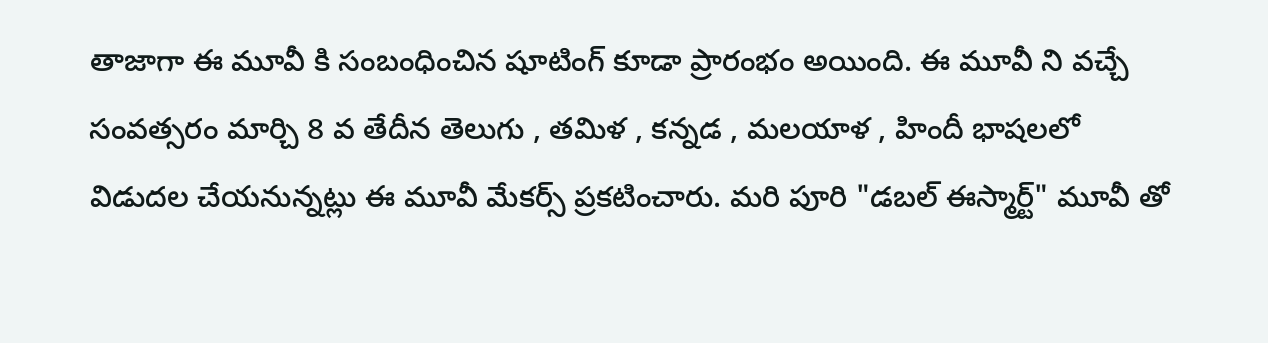తాజాగా ఈ మూవీ కి సంబంధించిన షూటింగ్ కూడా ప్రారంభం అయింది. ఈ మూవీ ని వచ్చే సంవత్సరం మార్చి 8 వ తేదీన తెలుగు , తమిళ , కన్నడ , మలయాళ , హిందీ భాషలలో విడుదల చేయనున్నట్లు ఈ మూవీ మేకర్స్ ప్రకటించారు. మరి పూరి "డబల్ ఈస్మార్ట్" మూవీ తో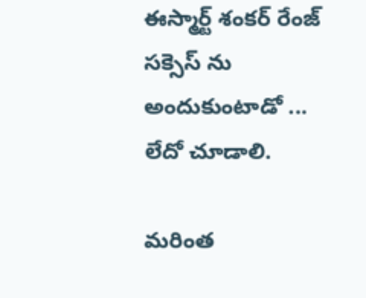ఈస్మార్ట్ శంకర్ రేంజ్ సక్సెస్ ను అందుకుంటాడో ... లేదో చూడాలి.

మరింత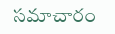సమాచారం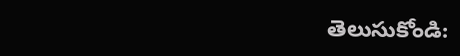తెలుసుకోండి: